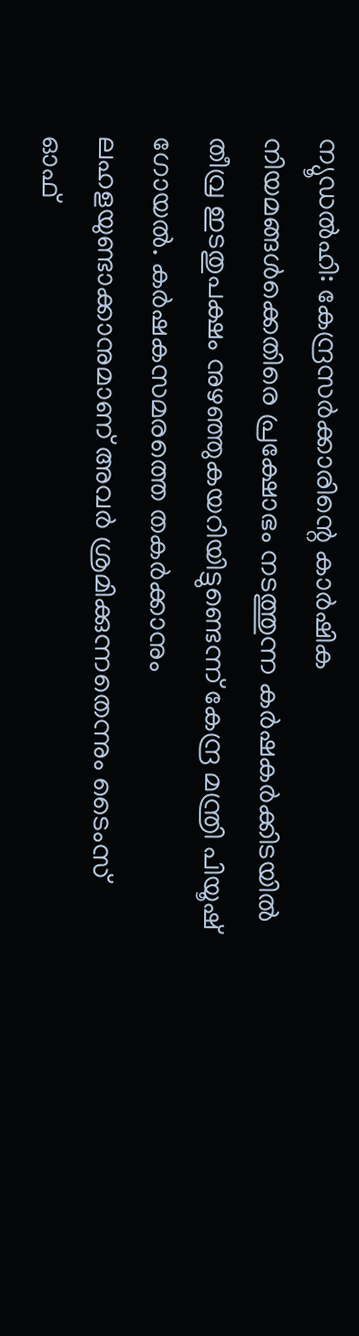ന്യൂഡൽഹി: കേന്ദ്രസർക്കാരിന്റെ കാർഷിക നിയമങ്ങൾക്കെതിരെ പ്രക്ഷോഭം നടത്തുന്ന കർഷകർക്കിടയിൽ തീവ്ര ഇടതുപക്ഷം നുഴഞ്ഞുകയറിയിട്ടുണ്ടെന്ന് കേന്ദ്ര മന്ത്രി പിയൂഷ് ഗോയൽ. കർഷകസമരത്തെ തകർക്കാനും ലഹളയുണ്ടാക്കാനുമാണ് അവർ ശ്രമിക്കുന്നതെന്നും ടൈംസ് ഓഫ്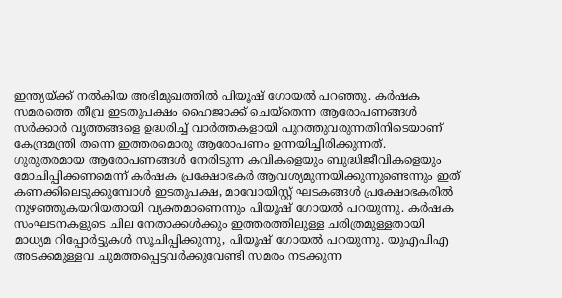ഇന്ത്യയ്ക്ക് നൽകിയ അഭിമുഖത്തിൽ പിയൂഷ് ഗോയൽ പറഞ്ഞു. കർഷക സമരത്തെ തീവ്ര ഇടതുപക്ഷം ഹൈജാക്ക് ചെയ്തെന്ന ആരോപണങ്ങൾ സർക്കാർ വൃത്തങ്ങളെ ഉദ്ധരിച്ച് വാർത്തകളായി പുറത്തുവരുന്നതിനിടെയാണ് കേന്ദ്രമന്ത്രി തന്നെ ഇത്തരമൊരു ആരോപണം ഉന്നയിച്ചിരിക്കുന്നത്. ഗുരുതരമായ ആരോപണങ്ങൾ നേരിടുന്ന കവികളെയും ബുദ്ധിജീവികളെയും മോചിപ്പിക്കണമെന്ന് കർഷക പ്രക്ഷോഭകർ ആവശ്യമുന്നയിക്കുന്നുണ്ടെന്നും ഇത് കണക്കിലെടുക്കുമ്പോൾ ഇടതുപക്ഷ, മാവോയിസ്റ്റ് ഘടകങ്ങൾ പ്രക്ഷോഭകരിൽ നുഴഞ്ഞുകയറിയതായി വ്യക്തമാണെന്നും പിയൂഷ് ഗോയൽ പറയുന്നു. കർഷക സംഘടനകളുടെ ചില നേതാക്കൾക്കും ഇത്തരത്തിലുള്ള ചരിത്രമുള്ളതായി മാധ്യമ റിപ്പോർട്ടുകൾ സൂചിപ്പിക്കുന്നു, പിയൂഷ് ഗോയൽ പറയുന്നു. യുഎപിഎ അടക്കമുള്ളവ ചുമത്തപ്പെട്ടവർക്കുവേണ്ടി സമരം നടക്കുന്ന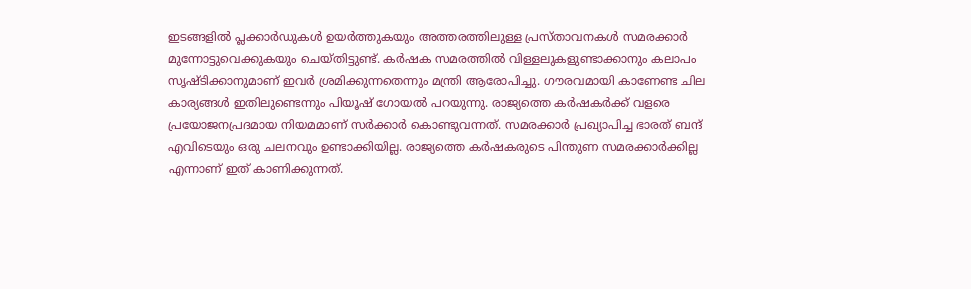ഇടങ്ങളിൽ പ്ലക്കാർഡുകൾ ഉയർത്തുകയും അത്തരത്തിലുള്ള പ്രസ്താവനകൾ സമരക്കാർ മുന്നോട്ടുവെക്കുകയും ചെയ്തിട്ടുണ്ട്. കർഷക സമരത്തിൽ വിള്ളലുകളുണ്ടാക്കാനും കലാപം സൃഷ്ടിക്കാനുമാണ് ഇവർ ശ്രമിക്കുന്നതെന്നും മന്ത്രി ആരോപിച്ചു. ഗൗരവമായി കാണേണ്ട ചില കാര്യങ്ങൾ ഇതിലുണ്ടെന്നും പിയൂഷ് ഗോയൽ പറയുന്നു. രാജ്യത്തെ കർഷകർക്ക് വളരെ പ്രയോജനപ്രദമായ നിയമമാണ് സർക്കാർ കൊണ്ടുവന്നത്. സമരക്കാർ പ്രഖ്യാപിച്ച ഭാരത് ബന്ദ് എവിടെയും ഒരു ചലനവും ഉണ്ടാക്കിയില്ല. രാജ്യത്തെ കർഷകരുടെ പിന്തുണ സമരക്കാർക്കില്ല എന്നാണ് ഇത് കാണിക്കുന്നത്.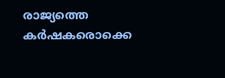രാജ്യത്തെ കർഷകരൊക്കെ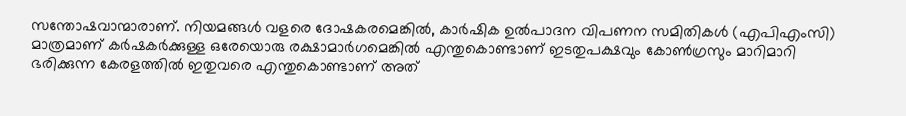സന്തോഷവാന്മാരാണ്. നിയമങ്ങൾ വളരെ ദോഷകരമെങ്കിൽ, കാർഷിക ഉൽപാദന വിപണന സമിതികൾ (എപിഎംസി) മാത്രമാണ് കർഷകർക്കുള്ള ഒരേയൊരു രക്ഷാമാർഗമെങ്കിൽ എന്തുകൊണ്ടാണ് ഇടതുപക്ഷവും കോൺഗ്രസും മാറിമാറി ഭരിക്കുന്ന കേരളത്തിൽ ഇതുവരെ എന്തുകൊണ്ടാണ് അത്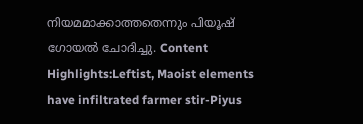നിയമമാക്കാത്തതെന്നും പിയൂഷ് ഗോയൽ ചോദിച്ചു. Content Highlights:Leftist, Maoist elements have infiltrated farmer stir-Piyus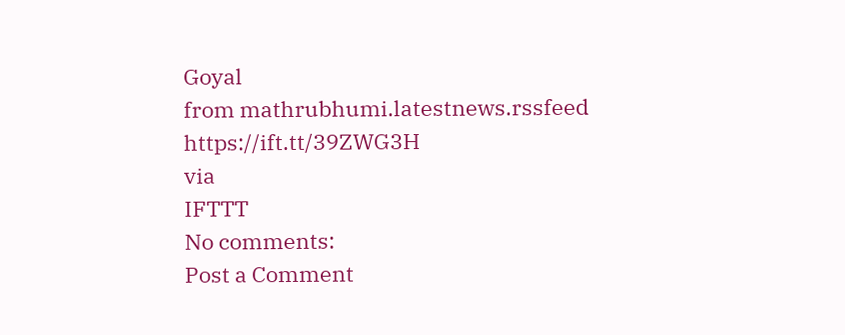Goyal
from mathrubhumi.latestnews.rssfeed https://ift.tt/39ZWG3H
via
IFTTT
No comments:
Post a Comment